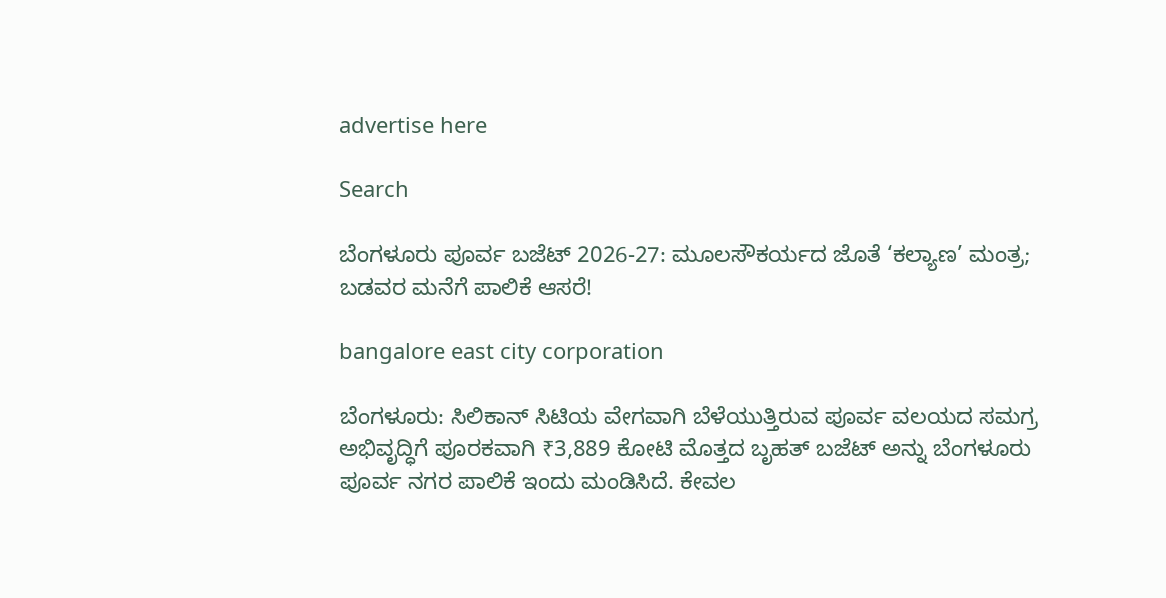advertise here

Search

ಬೆಂಗಳೂರು ಪೂರ್ವ ಬಜೆಟ್ 2026-27: ಮೂಲಸೌಕರ್ಯದ ಜೊತೆ ‘ಕಲ್ಯಾಣ’ ಮಂತ್ರ; ಬಡವರ ಮನೆಗೆ ಪಾಲಿಕೆ ಆಸರೆ!

bangalore east city corporation

ಬೆಂಗಳೂರು: ಸಿಲಿಕಾನ್ ಸಿಟಿಯ ವೇಗವಾಗಿ ಬೆಳೆಯುತ್ತಿರುವ ಪೂರ್ವ ವಲಯದ ಸಮಗ್ರ ಅಭಿವೃದ್ಧಿಗೆ ಪೂರಕವಾಗಿ ₹3,889 ಕೋಟಿ ಮೊತ್ತದ ಬೃಹತ್ ಬಜೆಟ್‌ ಅನ್ನು ಬೆಂಗಳೂರು ಪೂರ್ವ ನಗರ ಪಾಲಿಕೆ ಇಂದು ಮಂಡಿಸಿದೆ. ಕೇವಲ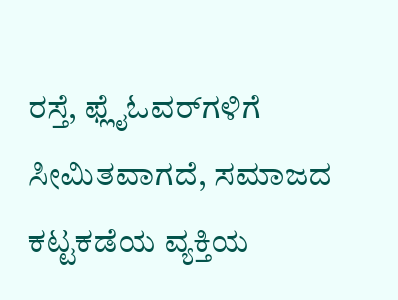ರಸ್ತೆ, ಫ್ಲೈಓವರ್‌ಗಳಿಗೆ ಸೀಮಿತವಾಗದೆ, ಸಮಾಜದ ಕಟ್ಟಕಡೆಯ ವ್ಯಕ್ತಿಯ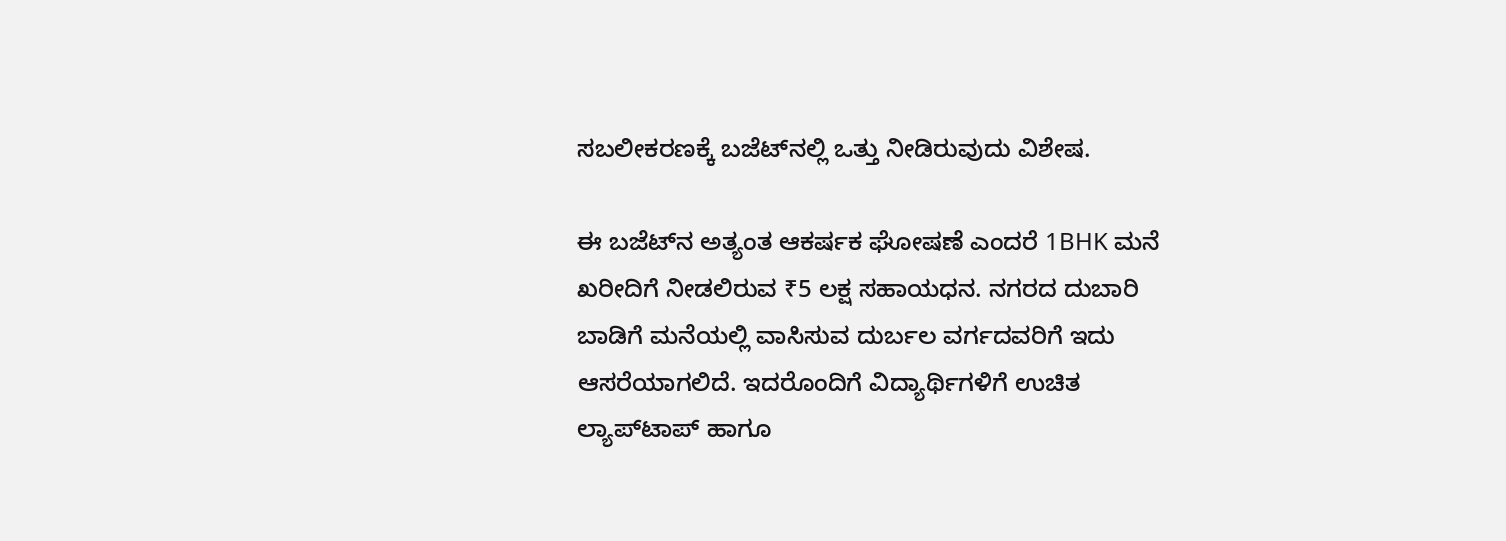ಸಬಲೀಕರಣಕ್ಕೆ ಬಜೆಟ್‌ನಲ್ಲಿ ಒತ್ತು ನೀಡಿರುವುದು ವಿಶೇಷ.

ಈ ಬಜೆಟ್‌ನ ಅತ್ಯಂತ ಆಕರ್ಷಕ ಘೋಷಣೆ ಎಂದರೆ 1BHK ಮನೆ ಖರೀದಿಗೆ ನೀಡಲಿರುವ ₹5 ಲಕ್ಷ ಸಹಾಯಧನ. ನಗರದ ದುಬಾರಿ ಬಾಡಿಗೆ ಮನೆಯಲ್ಲಿ ವಾಸಿಸುವ ದುರ್ಬಲ ವರ್ಗದವರಿಗೆ ಇದು ಆಸರೆಯಾಗಲಿದೆ. ಇದರೊಂದಿಗೆ ವಿದ್ಯಾರ್ಥಿಗಳಿಗೆ ಉಚಿತ ಲ್ಯಾಪ್‌ಟಾಪ್ ಹಾಗೂ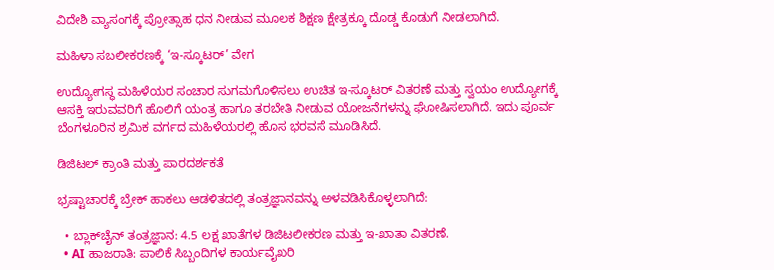ವಿದೇಶಿ ವ್ಯಾಸಂಗಕ್ಕೆ ಪ್ರೋತ್ಸಾಹ ಧನ ನೀಡುವ ಮೂಲಕ ಶಿಕ್ಷಣ ಕ್ಷೇತ್ರಕ್ಕೂ ದೊಡ್ಡ ಕೊಡುಗೆ ನೀಡಲಾಗಿದೆ.

ಮಹಿಳಾ ಸಬಲೀಕರಣಕ್ಕೆ ‘ಇ-ಸ್ಕೂಟರ್’ ವೇಗ

ಉದ್ಯೋಗಸ್ಥ ಮಹಿಳೆಯರ ಸಂಚಾರ ಸುಗಮಗೊಳಿಸಲು ಉಚಿತ ಇ-ಸ್ಕೂಟರ್ ವಿತರಣೆ ಮತ್ತು ಸ್ವಯಂ ಉದ್ಯೋಗಕ್ಕೆ ಆಸಕ್ತಿ ಇರುವವರಿಗೆ ಹೊಲಿಗೆ ಯಂತ್ರ ಹಾಗೂ ತರಬೇತಿ ನೀಡುವ ಯೋಜನೆಗಳನ್ನು ಘೋಷಿಸಲಾಗಿದೆ. ಇದು ಪೂರ್ವ ಬೆಂಗಳೂರಿನ ಶ್ರಮಿಕ ವರ್ಗದ ಮಹಿಳೆಯರಲ್ಲಿ ಹೊಸ ಭರವಸೆ ಮೂಡಿಸಿದೆ.

ಡಿಜಿಟಲ್ ಕ್ರಾಂತಿ ಮತ್ತು ಪಾರದರ್ಶಕತೆ

ಭ್ರಷ್ಟಾಚಾರಕ್ಕೆ ಬ್ರೇಕ್ ಹಾಕಲು ಆಡಳಿತದಲ್ಲಿ ತಂತ್ರಜ್ಞಾನವನ್ನು ಅಳವಡಿಸಿಕೊಳ್ಳಲಾಗಿದೆ:

  • ಬ್ಲಾಕ್‌ಚೈನ್ ತಂತ್ರಜ್ಞಾನ: 4.5 ಲಕ್ಷ ಖಾತೆಗಳ ಡಿಜಿಟಲೀಕರಣ ಮತ್ತು ಇ-ಖಾತಾ ವಿತರಣೆ.
  • AI ಹಾಜರಾತಿ: ಪಾಲಿಕೆ ಸಿಬ್ಬಂದಿಗಳ ಕಾರ್ಯವೈಖರಿ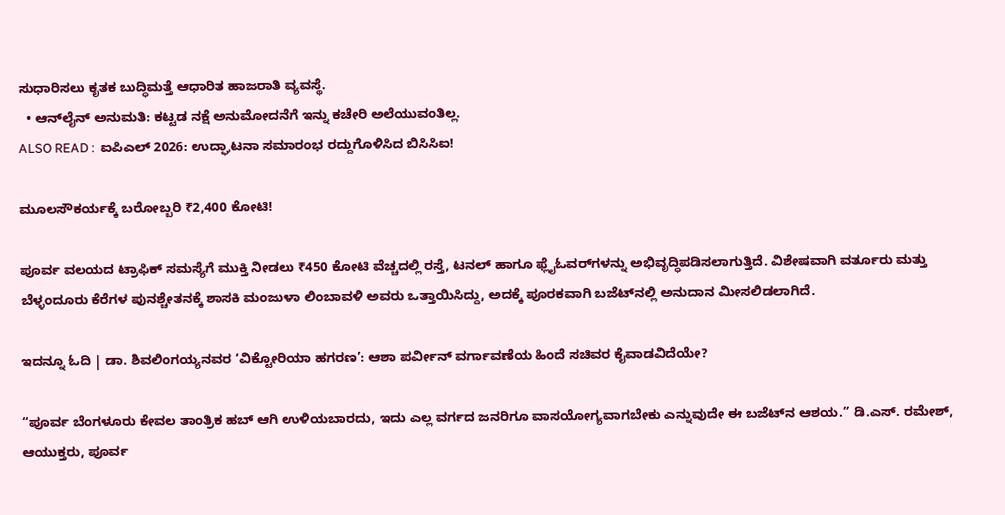ಸುಧಾರಿಸಲು ಕೃತಕ ಬುದ್ಧಿಮತ್ತೆ ಆಧಾರಿತ ಹಾಜರಾತಿ ವ್ಯವಸ್ಥೆ.
  • ಆನ್‌ಲೈನ್ ಅನುಮತಿ: ಕಟ್ಟಡ ನಕ್ಷೆ ಅನುಮೋದನೆಗೆ ಇನ್ನು ಕಚೇರಿ ಅಲೆಯುವಂತಿಲ್ಲ.
ALSO READ :  ಐಪಿಎಲ್ 2026: ಉದ್ಘಾಟನಾ ಸಮಾರಂಭ ರದ್ದುಗೊಳಿಸಿದ ಬಿಸಿಸಿಐ!

ಮೂಲಸೌಕರ್ಯಕ್ಕೆ ಬರೋಬ್ಬರಿ ₹2,400 ಕೋಟಿ!

ಪೂರ್ವ ವಲಯದ ಟ್ರಾಫಿಕ್ ಸಮಸ್ಯೆಗೆ ಮುಕ್ತಿ ನೀಡಲು ₹450 ಕೋಟಿ ವೆಚ್ಚದಲ್ಲಿ ರಸ್ತೆ, ಟನಲ್ ಹಾಗೂ ಫ್ಲೈಓವರ್‌ಗಳನ್ನು ಅಭಿವೃದ್ಧಿಪಡಿಸಲಾಗುತ್ತಿದೆ. ವಿಶೇಷವಾಗಿ ವರ್ತೂರು ಮತ್ತು ಬೆಳ್ಳಂದೂರು ಕೆರೆಗಳ ಪುನಶ್ಚೇತನಕ್ಕೆ ಶಾಸಕಿ ಮಂಜುಳಾ ಲಿಂಬಾವಳಿ ಅವರು ಒತ್ತಾಯಿಸಿದ್ದು, ಅದಕ್ಕೆ ಪೂರಕವಾಗಿ ಬಜೆಟ್‌ನಲ್ಲಿ ಅನುದಾನ ಮೀಸಲಿಡಲಾಗಿದೆ.

ಇದನ್ನೂ ಓದಿ | ಡಾ. ಶಿವಲಿಂಗಯ್ಯನವರ ‘ವಿಕ್ಟೋರಿಯಾ ಹಗರಣ’: ಆಶಾ ಪರ್ವೀನ್ ವರ್ಗಾವಣೆಯ ಹಿಂದೆ ಸಚಿವರ ಕೈವಾಡವಿದೆಯೇ?

“ಪೂರ್ವ ಬೆಂಗಳೂರು ಕೇವಲ ತಾಂತ್ರಿಕ ಹಬ್ ಆಗಿ ಉಳಿಯಬಾರದು, ಇದು ಎಲ್ಲ ವರ್ಗದ ಜನರಿಗೂ ವಾಸಯೋಗ್ಯವಾಗಬೇಕು ಎನ್ನುವುದೇ ಈ ಬಜೆಟ್‌ನ ಆಶಯ.” ಡಿ.ಎಸ್. ರಮೇಶ್, ಆಯುಕ್ತರು, ಪೂರ್ವ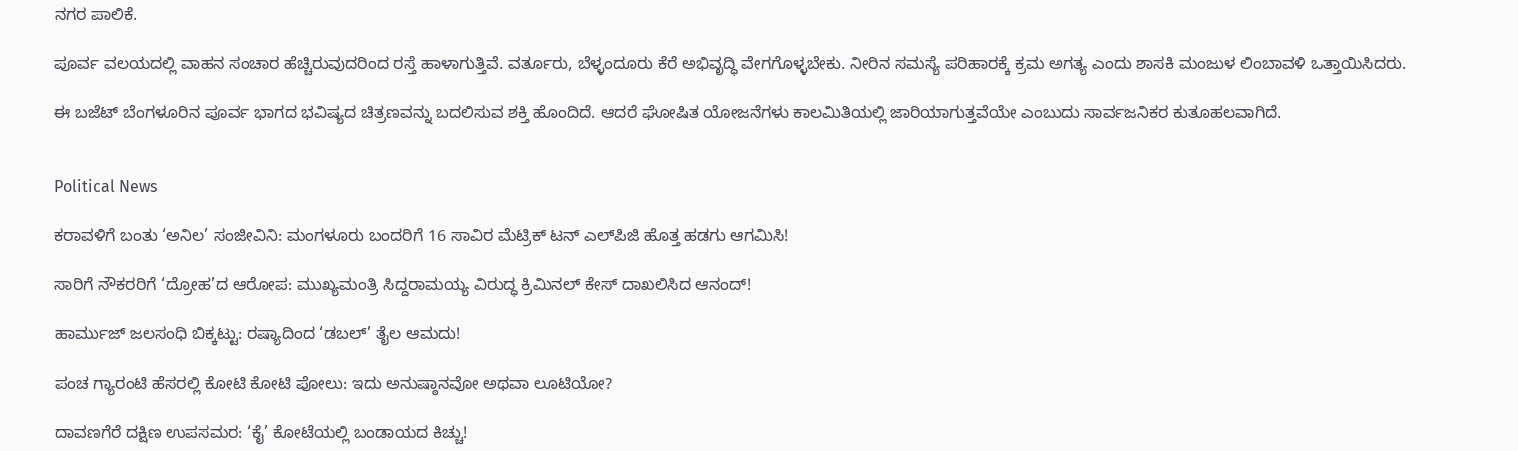ನಗರ ಪಾಲಿಕೆ.

ಪೂರ್ವ ವಲಯದಲ್ಲಿ ವಾಹನ ಸಂಚಾರ ಹೆಚ್ಚಿರುವುದರಿಂದ ರಸ್ತೆ ಹಾಳಾಗುತ್ತಿವೆ. ವರ್ತೂರು, ಬೆಳ್ಳಂದೂರು ಕೆರೆ ಅಭಿವೃದ್ಧಿ ವೇಗಗೊಳ್ಳಬೇಕು. ನೀರಿನ ಸಮಸ್ಯೆ ಪರಿಹಾರಕ್ಕೆ ಕ್ರಮ ಅಗತ್ಯ ಎಂದು ಶಾಸಕಿ ಮಂಜುಳ ಲಿಂಬಾವಳಿ ಒತ್ತಾಯಿಸಿದರು.

ಈ ಬಜೆಟ್ ಬೆಂಗಳೂರಿನ ಪೂರ್ವ ಭಾಗದ ಭವಿಷ್ಯದ ಚಿತ್ರಣವನ್ನು ಬದಲಿಸುವ ಶಕ್ತಿ ಹೊಂದಿದೆ. ಆದರೆ ಘೋಷಿತ ಯೋಜನೆಗಳು ಕಾಲಮಿತಿಯಲ್ಲಿ ಜಾರಿಯಾಗುತ್ತವೆಯೇ ಎಂಬುದು ಸಾರ್ವಜನಿಕರ ಕುತೂಹಲವಾಗಿದೆ.


Political News

ಕರಾವಳಿಗೆ ಬಂತು ‘ಅನಿಲ’ ಸಂಜೀವಿನಿ: ಮಂಗಳೂರು ಬಂದರಿಗೆ 16 ಸಾವಿರ ಮೆಟ್ರಿಕ್ ಟನ್ ಎಲ್‌ಪಿಜಿ ಹೊತ್ತ ಹಡಗು ಆಗಮಿಸಿ!

ಸಾರಿಗೆ ನೌಕರರಿಗೆ ‘ದ್ರೋಹ’ದ ಆರೋಪ: ಮುಖ್ಯಮಂತ್ರಿ ಸಿದ್ದರಾಮಯ್ಯ ವಿರುದ್ಧ ಕ್ರಿಮಿನಲ್ ಕೇಸ್ ದಾಖಲಿಸಿದ ಆನಂದ್!

ಹಾರ್ಮುಜ್ ಜಲಸಂಧಿ ಬಿಕ್ಕಟ್ಟು: ರಷ್ಯಾದಿಂದ ‘ಡಬಲ್’ ತೈಲ ಆಮದು!

ಪಂಚ ಗ್ಯಾರಂಟಿ ಹೆಸರಲ್ಲಿ ಕೋಟಿ ಕೋಟಿ ಪೋಲು: ಇದು ಅನುಷ್ಠಾನವೋ ಅಥವಾ ಲೂಟಿಯೋ?

ದಾವಣಗೆರೆ ದಕ್ಷಿಣ ಉಪಸಮರ: ‘ಕೈ’ ಕೋಟೆಯಲ್ಲಿ ಬಂಡಾಯದ ಕಿಚ್ಚು!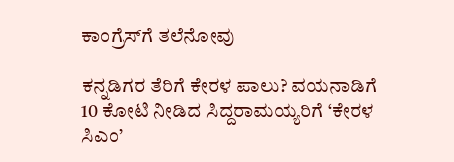ಕಾಂಗ್ರೆಸ್‌ಗೆ ತಲೆನೋವು

ಕನ್ನಡಿಗರ ತೆರಿಗೆ ಕೇರಳ ಪಾಲು? ವಯನಾಡಿಗೆ 10 ಕೋಟಿ ನೀಡಿದ ಸಿದ್ದರಾಮಯ್ಯರಿಗೆ ‘ಕೇರಳ ಸಿಎಂ’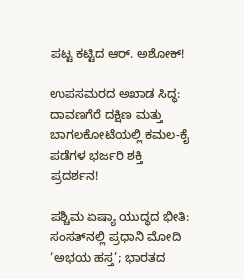ಪಟ್ಟ ಕಟ್ಟಿದ ಆರ್. ಅಶೋಕ್!

ಉಪಸಮರದ ಅಖಾಡ ಸಿದ್ಧ: ದಾವಣಗೆರೆ ದಕ್ಷಿಣ ಮತ್ತು ಬಾಗಲಕೋಟೆಯಲ್ಲಿ ಕಮಲ-ಕೈ ಪಡೆಗಳ ಭರ್ಜರಿ ಶಕ್ತಿ ಪ್ರದರ್ಶನ!

ಪಶ್ಚಿಮ ಏಷ್ಯಾ ಯುದ್ಧದ ಭೀತಿ: ಸಂಸತ್‌ನಲ್ಲಿ ಪ್ರಧಾನಿ ಮೋದಿ ‘ಅಭಯ ಹಸ್ತ’; ಭಾರತದ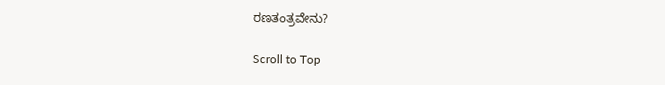ರಣತಂತ್ರವೇನು?

Scroll to Top